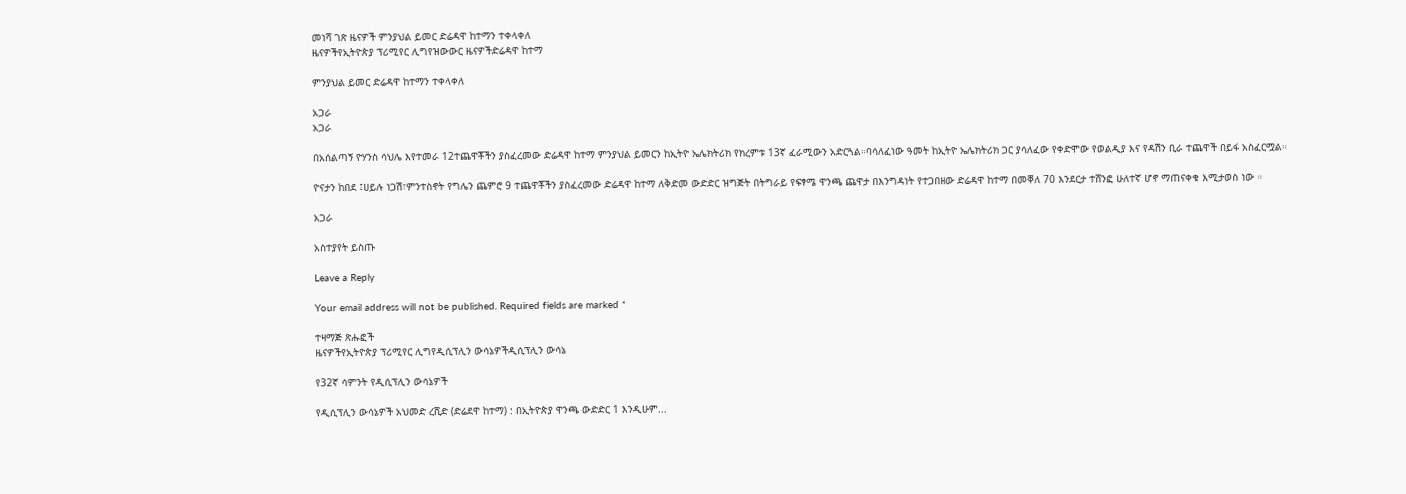መነሻ ገጽ ዜናዎች ምንያህል ይመር ድሬዳዋ ከተማን ተቀላቀለ
ዜናዎችየኢትዮጵያ ፕሪሚየር ሊግየዝውውር ዜናዎችድሬዳዋ ከተማ

ምንያህል ይመር ድሬዳዋ ከተማን ተቀላቀለ

አጋራ
አጋራ

በአሰልጣኝ ዮሃንስ ሳህሌ እየተመራ 12ተጨዋቾችን ያስፈረመው ድሬዳዋ ከተማ ምንያህል ይመርን ከኢትዮ ኤሌክትሪክ የክረምቱ 13ኛ ፈራሚውን አድርጓል።ባሳለፈነው ዓመት ከኢትዮ ኤሌክትሪክ ጋር ያሳለፈው የቀድሞው የወልዲያ እና የዳሽን ቢራ ተጨዋች በይፋ አስፈርሟል።

ዮናታን ከበደ ፤ሀይሉ ነጋሽ፣ምንተስኖት የግሌን ጨምሮ 9 ተጨዋቾችን ያስፈረመው ድሬዳዋ ከተማ ለቅድመ ውድድር ዝግጅት በትግራይ የፍፃሜ ዋንጫ ጨዋታ በእንግዳነት የተጋበዘው ድሬዳዋ ከተማ በመቐለ 70 እንደርታ ተሸንፎ ሁለተኛ ሆኖ ማጠናቀቁ እሚታወስ ነው ።

አጋራ

አስተያየት ይስጡ

Leave a Reply

Your email address will not be published. Required fields are marked *

ተዛማጅ ጽሑፎች
ዜናዎችየኢትዮጵያ ፕሪሚየር ሊግየዲሲፕሊን ውሳኔዎችዲሲፕሊን ውሳኔ

የ32ኛ ሳምንት የዲሲፕሊን ውሳኔዎች

የዲሲፕሊን ውሳኔዎች አህመድ ረሺድ (ድሬደዋ ከተማ) : በኢትዮጵያ ዋንጫ ውድድር 1 እንዲሁም...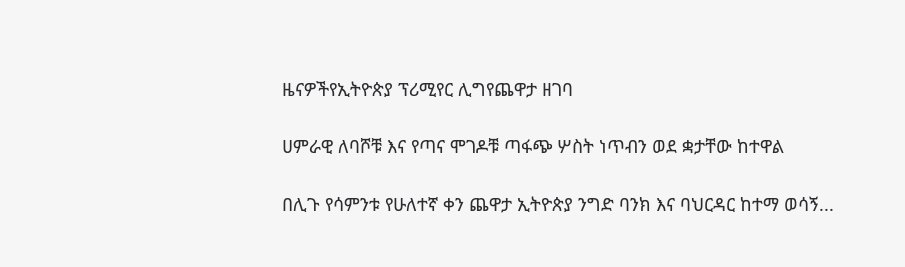ዜናዎችየኢትዮጵያ ፕሪሚየር ሊግየጨዋታ ዘገባ

ሀምራዊ ለባሾቹ እና የጣና ሞገዶቹ ጣፋጭ ሦስት ነጥብን ወደ ቋታቸው ከተዋል

በሊጉ የሳምንቱ የሁለተኛ ቀን ጨዋታ ኢትዮጵያ ንግድ ባንክ እና ባህርዳር ከተማ ወሳኝ...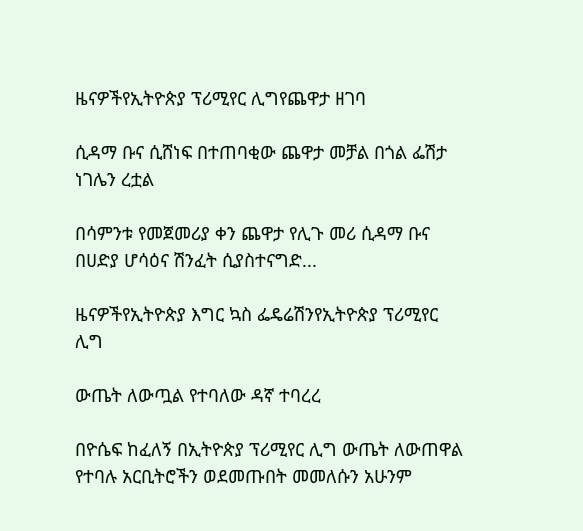ዜናዎችየኢትዮጵያ ፕሪሚየር ሊግየጨዋታ ዘገባ

ሲዳማ ቡና ሲሸነፍ በተጠባቂው ጨዋታ መቻል በጎል ፌሽታ ነገሌን ረቷል

በሳምንቱ የመጀመሪያ ቀን ጨዋታ የሊጉ መሪ ሲዳማ ቡና በሀድያ ሆሳዕና ሽንፈት ሲያስተናግድ...

ዜናዎችየኢትዮጵያ እግር ኳስ ፌዴሬሽንየኢትዮጵያ ፕሪሚየር ሊግ

ውጤት ለውጧል የተባለው ዳኛ ተባረረ

በዮሴፍ ከፈለኝ በኢትዮጵያ ፕሪሚየር ሊግ ውጤት ለውጠዋል የተባሉ አርቢትሮችን ወደመጡበት መመለሱን አሁንም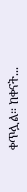ቀጥሏል። ከቀናት...